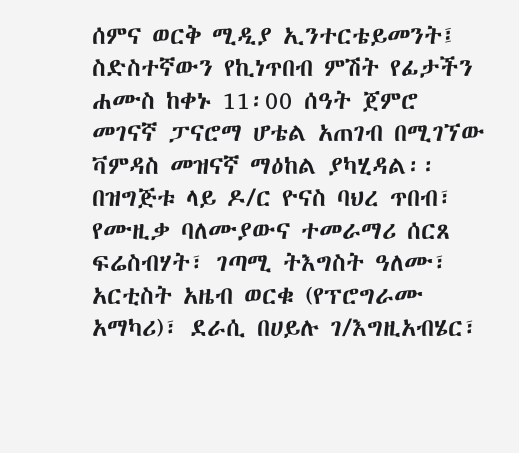ሰምና ወርቅ ሚዲያ ኢንተርቴይመንት፤ ስድስተኛውን የኪነጥበብ ምሽት የፊታችን ሐሙስ ከቀኑ 11፡00 ሰዓት ጀምሮ መገናኛ ፓናሮማ ሆቴል አጠገብ በሚገኘው ቫምዳስ መዝናኛ ማዕከል ያካሂዳል፡፡
በዝግጅቱ ላይ ዶ/ር ዮናስ ባህረ ጥበብ፣ የሙዚቃ ባለሙያውና ተመራማሪ ሰርጸ ፍሬስብሃት፣ ገጣሚ ትእግስት ዓለሙ፣ አርቲስት አዜብ ወርቁ (የፕሮግራሙ አማካሪ)፣ ደራሲ በሀይሉ ገ/እግዚአብሄር፣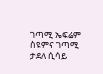ገጣሚ ኤፍሬም ስዩምና ገጣሚ ታደለ ሲሳይ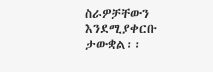ስራዎቻቸውን እንደሚያቀርቡ ታውቋል፡፡